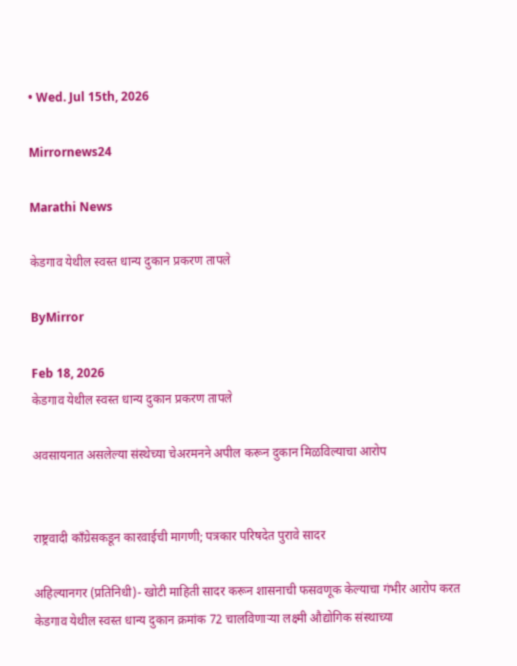• Wed. Jul 15th, 2026

Mirrornews24

Marathi News

केडगाव येथील स्वस्त धान्य दुकान प्रकरण तापले

ByMirror

Feb 18, 2026
केडगाव येथील स्वस्त धान्य दुकान प्रकरण तापले

अवसायनात असलेल्या संस्थेच्या चेअरमनने अपील करून दुकान मिळविल्याचा आरोप


राष्ट्रवादी काँग्रेसकडून कारवाईची मागणी; पत्रकार परिषदेत पुरावे सादर

अहिल्यानगर (प्रतिनिधी)- खोटी माहिती सादर करून शासनाची फसवणूक केल्याचा गंभीर आरोप करत केडगाव येथील स्वस्त धान्य दुकान क्रमांक 72 चालविणाऱ्या लक्ष्मी औद्योगिक संस्थाच्या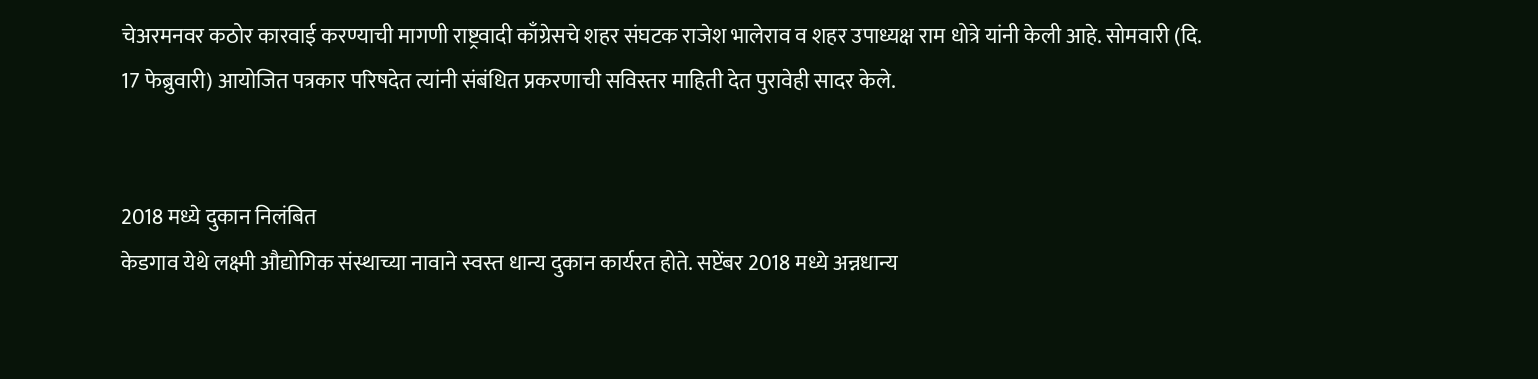चेअरमनवर कठोर कारवाई करण्याची मागणी राष्ट्रवादी काँग्रेसचे शहर संघटक राजेश भालेराव व शहर उपाध्यक्ष राम धोत्रे यांनी केली आहे. सोमवारी (दि. 17 फेब्रुवारी) आयोजित पत्रकार परिषदेत त्यांनी संबंधित प्रकरणाची सविस्तर माहिती देत पुरावेही सादर केले.


2018 मध्ये दुकान निलंबित
केडगाव येथे लक्ष्मी औद्योगिक संस्थाच्या नावाने स्वस्त धान्य दुकान कार्यरत होते. सप्टेंबर 2018 मध्ये अन्नधान्य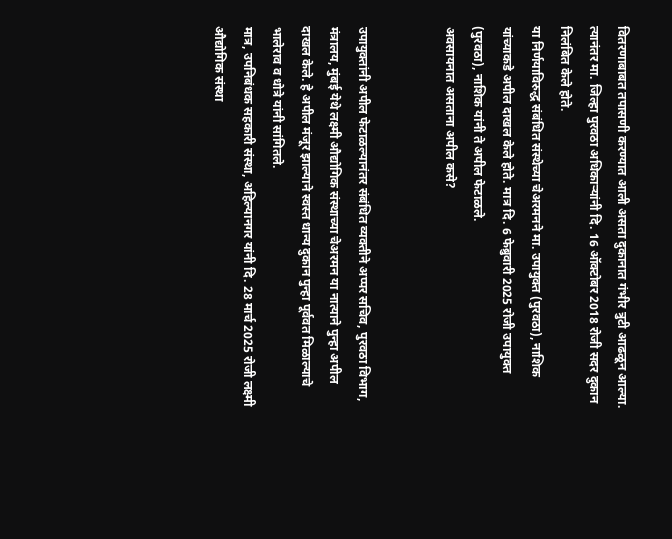वितरणाबाबत तपासणी करण्यात आली असता दुकानात गंभीर त्रुटी आढळून आल्या. त्यानंतर मा. जिल्हा पुरवठा अधिकाऱ्यांनी दि. 16 ऑक्टोबर 2018 रोजी सदर दुकान निलंबित केले होते.
या निर्णयाविरुद्ध संबंधित संस्थेच्या चेअरमनने मा. उपायुक्त (पुरवठा), नाशिक यांच्याकडे अपील दाखल केले होते. मात्र दि. 6 फेब्रुवारी 2025 रोजी उपायुक्त (पुरवठा), नाशिक यांनी ते अपील फेटाळले.
अवसायनात असताना अपील कसे?


उपायुक्तांनी अपील फेटाळल्यानंतर संबंधित व्यक्तीने अप्पर सचिव, पुरवठा विभाग, मंत्रालय, मुंबई येथे लक्ष्मी औद्योगिक संस्थाच्या चेअरमन या नात्याने पुन्हा अपील दाखल केले. हे अपील मंजूर झाल्याने स्वस्त धान्य दुकान पुन्हा पूर्ववत मिळाल्याचे भालेराव व धोत्रे यांनी सांगितले.
मात्र, उपनिबंधक सहकारी संस्था, अहिल्यानगर यांनी दि. 28 मार्च 2025 रोजी लक्ष्मी औद्योगिक संस्था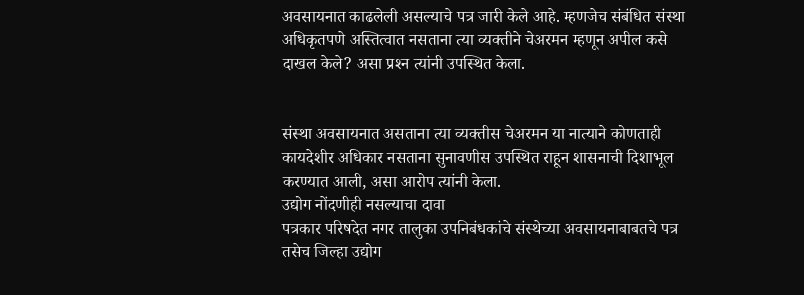अवसायनात काढलेली असल्याचे पत्र जारी केले आहे. म्हणजेच संबंधित संस्था अधिकृतपणे अस्तित्वात नसताना त्या व्यक्तीने चेअरमन म्हणून अपील कसे दाखल केले? असा प्रश्‍न त्यांनी उपस्थित केला.


संस्था अवसायनात असताना त्या व्यक्तीस चेअरमन या नात्याने कोणताही कायदेशीर अधिकार नसताना सुनावणीस उपस्थित राहून शासनाची दिशाभूल करण्यात आली, असा आरोप त्यांनी केला.
उद्योग नोंदणीही नसल्याचा दावा
पत्रकार परिषदेत नगर तालुका उपनिबंधकांचे संस्थेच्या अवसायनाबाबतचे पत्र तसेच जिल्हा उद्योग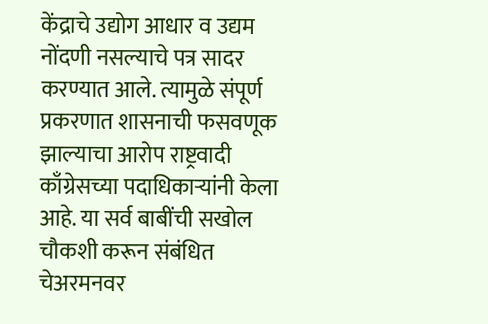केंद्राचे उद्योग आधार व उद्यम नोंदणी नसल्याचे पत्र सादर करण्यात आले. त्यामुळे संपूर्ण प्रकरणात शासनाची फसवणूक झाल्याचा आरोप राष्ट्रवादी काँग्रेसच्या पदाधिकाऱ्यांनी केला आहे. या सर्व बाबींची सखोल चौकशी करून संबंधित चेअरमनवर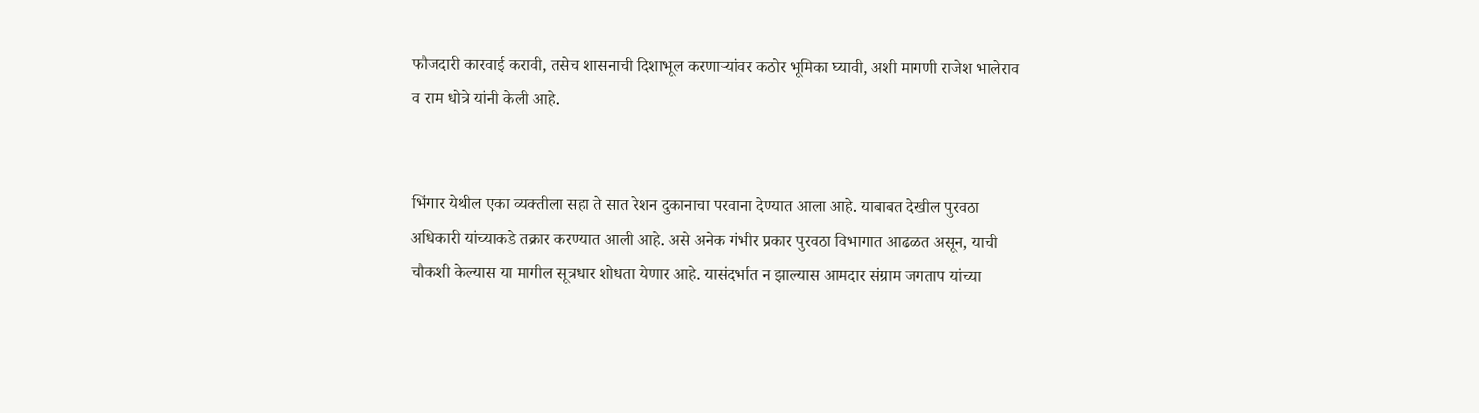फौजदारी कारवाई करावी, तसेच शासनाची दिशाभूल करणाऱ्यांवर कठोर भूमिका घ्यावी, अशी मागणी राजेश भालेराव व राम धोत्रे यांनी केली आहे.


भिंगार येथील एका व्यक्तीला सहा ते सात रेशन दुकानाचा परवाना देण्यात आला आहे. याबाबत देखील पुरवठा अधिकारी यांच्याकडे तक्रार करण्यात आली आहे. असे अनेक गंभीर प्रकार पुरवठा विभागात आढळत असून, याची चौकशी केल्यास या मागील सूत्रधार शोधता येणार आहे. यासंदर्भात न झाल्यास आमदार संग्राम जगताप यांच्या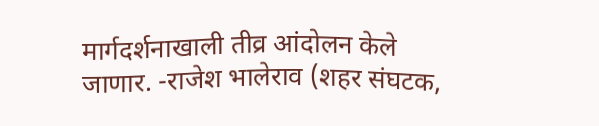मार्गदर्शनाखाली तीव्र आंदोलन केले जाणार. -राजेश भालेराव (शहर संघटक,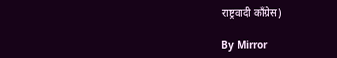राष्ट्रवादी काँग्रेस)

By Mirror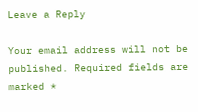Leave a Reply

Your email address will not be published. Required fields are marked *